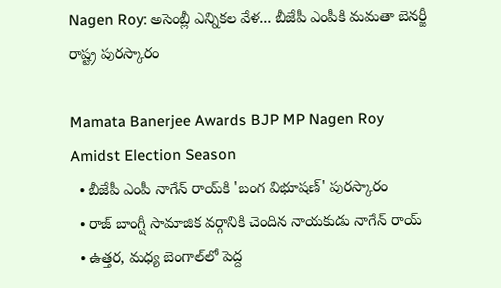Nagen Roy: అసెంబ్లీ ఎన్నికల వేళ... బీజేపీ ఎంపీకి మమతా బెనర్జీ రాష్ట్ర పురస్కారం

Mamata Banerjee Awards BJP MP Nagen Roy Amidst Election Season
  • బీజేపీ ఎంపీ నాగేన్ రాయ్‌కి 'బంగ విభూషణ్' పురస్కారం
  • రాజ్ బాంగ్షీ సామాజిక వర్గానికి చెందిన నాయకుడు నాగేన్ రాయ్
  • ఉత్తర, మధ్య బెంగాల్‌లో పెద్ద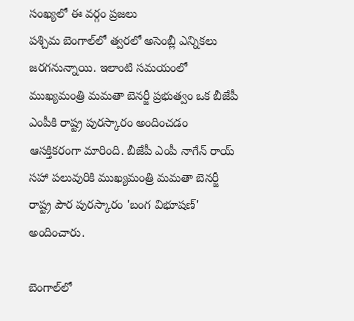సంఖ్యలో ఈ వర్గం ప్రజలు
పశ్చిమ బెంగాల్‌లో త్వరలో అసెంబ్లీ ఎన్నికలు జరగనున్నాయి. ఇలాంటి సమయంలో ముఖ్యమంత్రి మమతా బెనర్జీ ప్రభుత్వం ఒక బీజేపీ ఎంపీకి రాష్ట్ర పురస్కారం అందించడం ఆసక్తికరంగా మారింది. బీజేపీ ఎంపీ నాగేన్ రాయ్ సహా పలువురికి ముఖ్యమంత్రి మమతా బెనర్జీ రాష్ట్ర పౌర పురస్కారం 'బంగ విభూషణ్' అందించారు.

బెంగాల్‌లో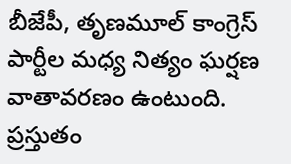బీజేపీ, తృణమూల్ కాంగ్రెస్ పార్టీల మధ్య నిత్యం ఘర్షణ వాతావరణం ఉంటుంది. ప్రస్తుతం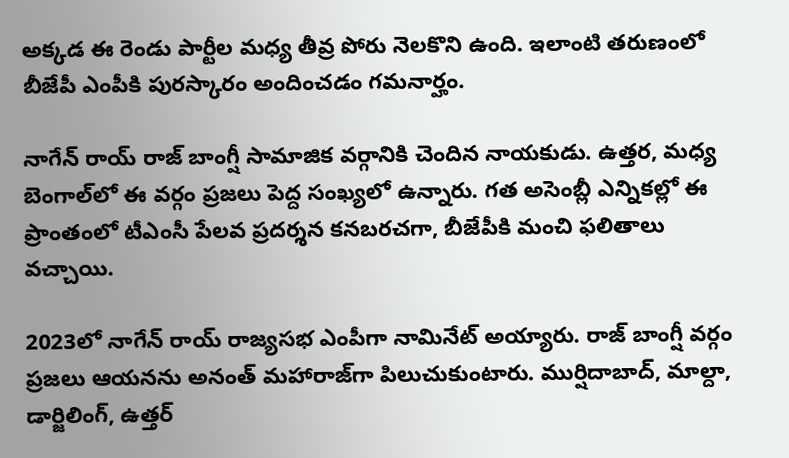అక్కడ ఈ రెండు పార్టీల మధ్య తీవ్ర పోరు నెలకొని ఉంది. ఇలాంటి తరుణంలో బీజేపీ ఎంపీకి పురస్కారం అందించడం గమనార్హం.

నాగేన్ రాయ్ రాజ్ బాంగ్షీ సామాజిక వర్గానికి చెందిన నాయకుడు. ఉత్తర, మధ్య బెంగాల్‌లో ఈ వర్గం ప్రజలు పెద్ద సంఖ్యలో ఉన్నారు. గత అసెంబ్లీ ఎన్నికల్లో ఈ ప్రాంతంలో టీఎంసీ పేలవ ప్రదర్శన కనబరచగా, బీజేపీకి మంచి ఫలితాలు వచ్చాయి.

2023లో నాగేన్ రాయ్ రాజ్యసభ ఎంపీగా నామినేట్ అయ్యారు. రాజ్ బాంగ్షీ వర్గం ప్రజలు ఆయనను అనంత్ మహారాజ్‌గా పిలుచుకుంటారు. ముర్షిదాబాద్, మాల్దా, డార్జిలింగ్, ఉత్తర్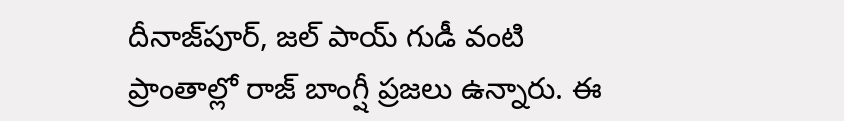దీనాజ్‌పూర్, జల్ పాయ్ గుడీ వంటి ప్రాంతాల్లో రాజ్ బాంగ్షీ ప్రజలు ఉన్నారు. ఈ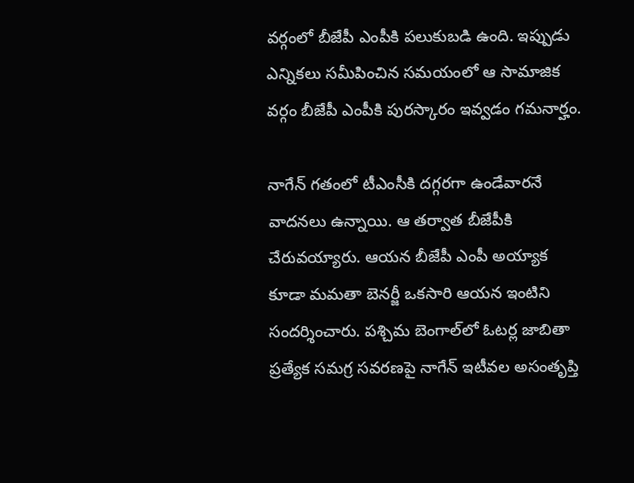వర్గంలో బీజేపీ ఎంపీకి పలుకుబడి ఉంది. ఇప్పుడు ఎన్నికలు సమీపించిన సమయంలో ఆ సామాజిక వర్గం బీజేపీ ఎంపీకి పురస్కారం ఇవ్వడం గమనార్హం.

నాగేన్ గతంలో టీఎంసీకి దగ్గరగా ఉండేవారనే వాదనలు ఉన్నాయి. ఆ తర్వాత బీజేపీకి చేరువయ్యారు. ఆయన బీజేపీ ఎంపీ అయ్యాక కూడా మమతా బెనర్జీ ఒకసారి ఆయన ఇంటిని సందర్శించారు. పశ్చిమ బెంగాల్‌లో ఓటర్ల జాబితా ప్రత్యేక సమగ్ర సవరణపై నాగేన్ ఇటీవల అసంతృప్తి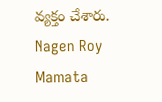వ్యక్తం చేశారు.
Nagen Roy
Mamata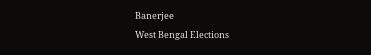Banerjee
West Bengal Elections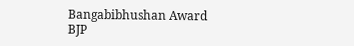Bangabibhushan Award
BJP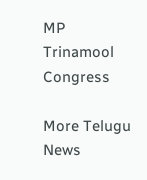MP
Trinamool Congress

More Telugu News